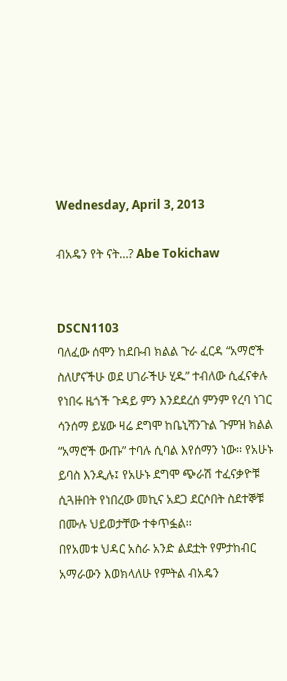Wednesday, April 3, 2013

ብአዴን የት ናት…? Abe Tokichaw


DSCN1103
ባለፈው ሰሞን ከደቡብ ክልል ጉራ ፈርዳ “አማሮች ስለሆናችሁ ወደ ሀገራችሁ ሂዱ” ተብለው ሲፈናቀሉ የነበሩ ዜጎች ጉዳይ ምን እንደደረሰ ምንም የረባ ነገር ሳንሰማ ይሄው ዛሬ ደግሞ ከቤኒሻንጉል ጉምዝ ክልል “አማሮች ውጡ” ተባሉ ሲባል እየሰማን ነው፡፡ የአሁኑ ይባስ እንዲሉ፤ የአሁኑ ደግሞ ጭራሽ ተፈናቃዮቹ ሲጓዙበት የነበረው መኪና አደጋ ደርሶበት ስደተኞቹ በሙሉ ህይወታቸው ተቀጥፏል፡፡
በየአመቱ ህዳር አስራ አንድ ልደቷት የምታከብር አማራውን እወክላለሁ የምትል ብአዴን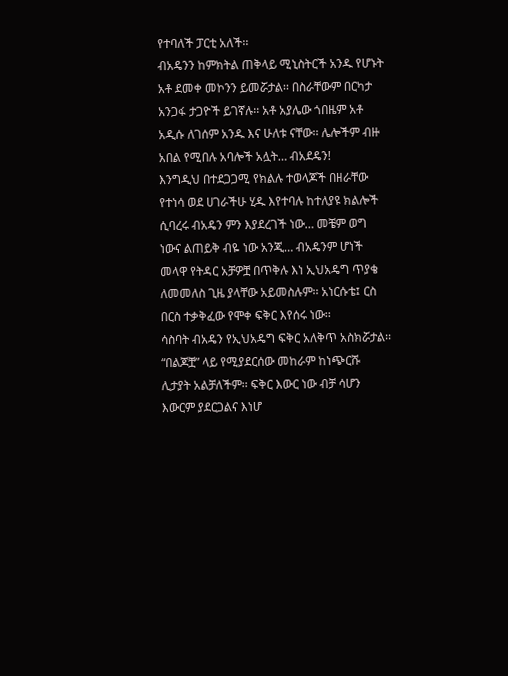የተባለች ፓርቲ አለች፡፡
ብአዴንን ከምክትል ጠቅላይ ሚኒስትርች አንዱ የሆኑት አቶ ደመቀ መኮንን ይመሯታል፡፡ በስራቸውም በርካታ አንጋፋ ታጋዮች ይገኛሉ፡፡ አቶ አያሌው ጎበዜም አቶ አዲሱ ለገሰም አንዱ እና ሁለቱ ናቸው፡፡ ሌሎችም ብዙ አበል የሚበሉ አባሎች አሏት… ብአደዴን!
እንግዲህ በተደጋጋሚ የክልሉ ተወላጆች በዘራቸው የተነሳ ወደ ሀገራችሁ ሂዱ እየተባሉ ከተለያዩ ክልሎች ሲባረሩ ብአዴን ምን እያደረገች ነው… መቼም ወግ ነውና ልጠይቅ ብዬ ነው አንጂ… ብአዴንም ሆነች መላዋ የትዳር አቻዎቿ በጥቅሉ እነ ኢህአዴግ ጥያቄ ለመመለስ ጊዜ ያላቸው አይመስሉም፡፡ አነርሱቴ፤ ርስ በርስ ተቃቅፈው የሞቀ ፍቅር እየሰሩ ነው፡፡
ሳስባት ብአዴን የኢህአዴግ ፍቅር አለቅጥ አስክሯታል፡፡ “በልጆቿ” ላይ የሚያደርሰው መከራም ከነጭርሹ ሊታያት አልቻለችም፡፡ ፍቅር እውር ነው ብቻ ሳሆን እውርም ያደርጋልና እነሆ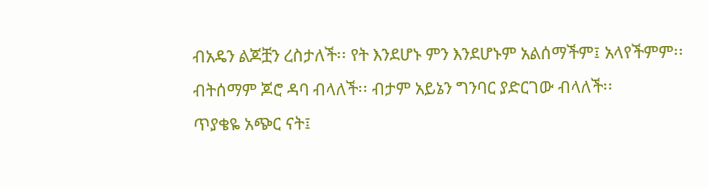ብአዴን ልጆቿን ረስታለች፡፡ የት እንደሆኑ ምን እንደሆኑም አልሰማችም፤ አላየችምም፡፡
ብትሰማም ጆሮ ዳባ ብላለች፡፡ ብታም አይኔን ግንባር ያድርገው ብላለች፡፡
ጥያቄዬ አጭር ናት፤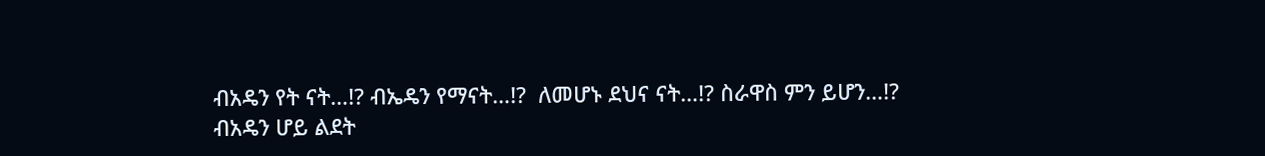ብአዴን የት ናት…!? ብኤዴን የማናት…!?  ለመሆኑ ደህና ናት…!? ስራዋስ ምን ይሆን…!?
ብአዴን ሆይ ልደት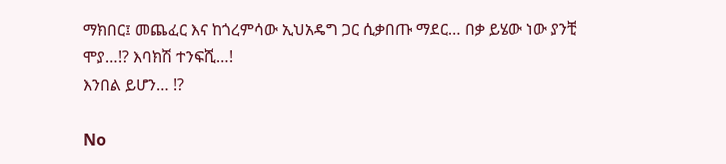ማክበር፤ መጨፈር እና ከጎረምሳው ኢህአዴግ ጋር ሲቃበጡ ማደር… በቃ ይሄው ነው ያንቺ ሞያ…!? እባክሽ ተንፍሺ…!
እንበል ይሆን… !?

No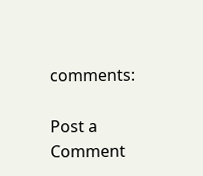comments:

Post a Comment